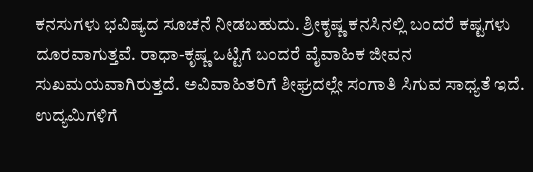ಕನಸುಗಳು ಭವಿಷ್ಯದ ಸೂಚನೆ ನೀಡಬಹುದು. ಶ್ರೀಕೃಷ್ಣ ಕನಸಿನಲ್ಲಿ ಬಂದರೆ ಕಷ್ಟಗಳು ದೂರವಾಗುತ್ತವೆ. ರಾಧಾ-ಕೃಷ್ಣ ಒಟ್ಟಿಗೆ ಬಂದರೆ ವೈವಾಹಿಕ ಜೀವನ ಸುಖಮಯವಾಗಿರುತ್ತದೆ. ಅವಿವಾಹಿತರಿಗೆ ಶೀಘ್ರದಲ್ಲೇ ಸಂಗಾತಿ ಸಿಗುವ ಸಾಧ್ಯತೆ ಇದೆ. ಉದ್ಯಮಿಗಳಿಗೆ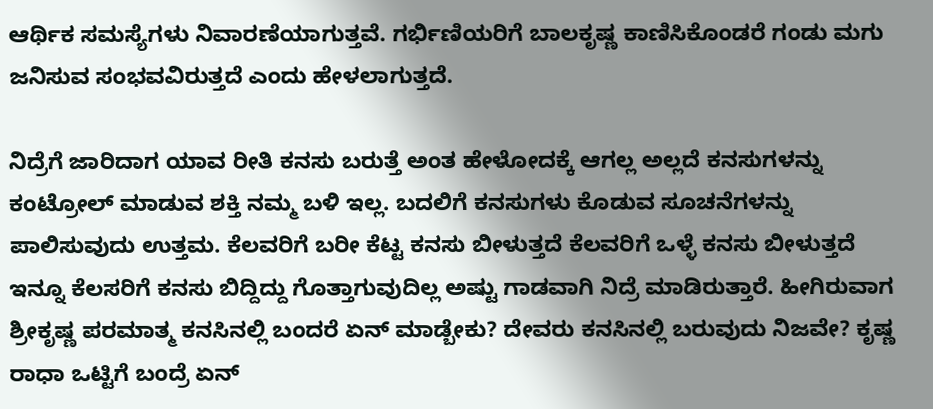ಆರ್ಥಿಕ ಸಮಸ್ಯೆಗಳು ನಿವಾರಣೆಯಾಗುತ್ತವೆ. ಗರ್ಭಿಣಿಯರಿಗೆ ಬಾಲಕೃಷ್ಣ ಕಾಣಿಸಿಕೊಂಡರೆ ಗಂಡು ಮಗು ಜನಿಸುವ ಸಂಭವವಿರುತ್ತದೆ ಎಂದು ಹೇಳಲಾಗುತ್ತದೆ.

ನಿದ್ರೆಗೆ ಜಾರಿದಾಗ ಯಾವ ರೀತಿ ಕನಸು ಬರುತ್ತೆ ಅಂತ ಹೇಳೋದಕ್ಕೆ ಆಗಲ್ಲ ಅಲ್ಲದೆ ಕನಸುಗಳನ್ನು ಕಂಟ್ರೋಲ್ ಮಾಡುವ ಶಕ್ತಿ ನಮ್ಮ ಬಳಿ ಇಲ್ಲ. ಬದಲಿಗೆ ಕನಸುಗಳು ಕೊಡುವ ಸೂಚನೆಗಳನ್ನು ಪಾಲಿಸುವುದು ಉತ್ತಮ. ಕೆಲವರಿಗೆ ಬರೀ ಕೆಟ್ಟ ಕನಸು ಬೀಳುತ್ತದೆ ಕೆಲವರಿಗೆ ಒಳ್ಳೆ ಕನಸು ಬೀಳುತ್ತದೆ ಇನ್ನೂ ಕೆಲಸರಿಗೆ ಕನಸು ಬಿದ್ದಿದ್ದು ಗೊತ್ತಾಗುವುದಿಲ್ಲ ಅಷ್ಟು ಗಾಡವಾಗಿ ನಿದ್ರೆ ಮಾಡಿರುತ್ತಾರೆ. ಹೀಗಿರುವಾಗ ಶ್ರೀಕೃಷ್ಣ ಪರಮಾತ್ಮ ಕನಸಿನಲ್ಲಿ ಬಂದರೆ ಏನ್ ಮಾಡ್ಬೇಕು? ದೇವರು ಕನಸಿನಲ್ಲಿ ಬರುವುದು ನಿಜವೇ? ಕೃಷ್ಣ ರಾಧಾ ಒಟ್ಟಿಗೆ ಬಂದ್ರೆ ಏನ್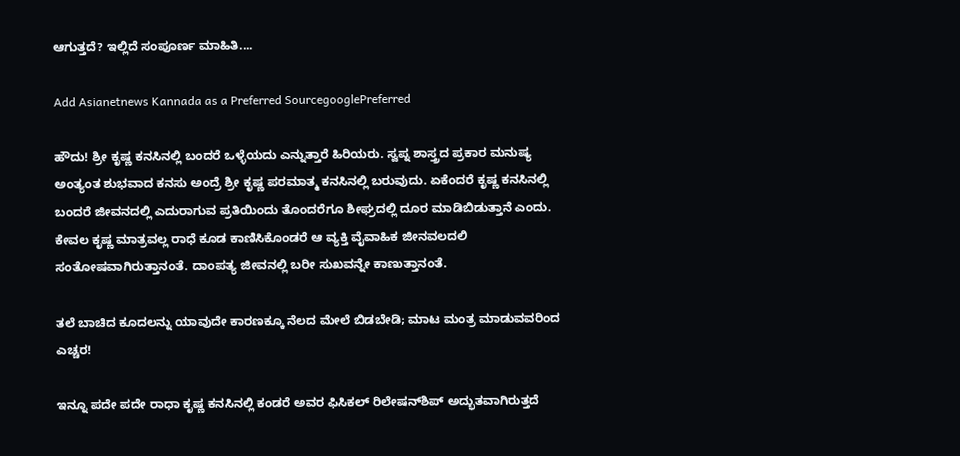ಆಗುತ್ತದೆ? ಇಲ್ಲಿದೆ ಸಂಪೂರ್ಣ ಮಾಹಿತಿ....

Add Asianetnews Kannada as a Preferred SourcegooglePreferred

ಹೌದು! ಶ್ರೀ ಕೃಷ್ಣ ಕನಸಿನಲ್ಲಿ ಬಂದರೆ ಒಳ್ಳೆಯದು ಎನ್ನುತ್ತಾರೆ ಹಿರಿಯರು. ಸ್ವಪ್ನ ಶಾಸ್ತ್ರದ ಪ್ರಕಾರ ಮನುಷ್ಯ ಅಂತ್ಯಂತ ಶುಭವಾದ ಕನಸು ಅಂದ್ರೆ ಶ್ರೀ ಕೃಷ್ಣ ಪರಮಾತ್ಮ ಕನಸಿನಲ್ಲಿ ಬರುವುದು. ಏಕೆಂದರೆ ಕೃಷ್ಣ ಕನಸಿನಲ್ಲಿ ಬಂದರೆ ಜೀವನದಲ್ಲಿ ಎದುರಾಗುವ ಪ್ರತಿಯಿಂದು ತೊಂದರೆಗೂ ಶೀಘ್ರದಲ್ಲಿ ದೂರ ಮಾಡಿಬಿಡುತ್ತಾನೆ ಎಂದು. ಕೇವಲ ಕೃಷ್ಣ ಮಾತ್ರವಲ್ಲ ರಾಧೆ ಕೂಡ ಕಾಣಿಸಿಕೊಂಡರೆ ಆ ವ್ಯಕ್ತಿ ವೈವಾಹಿಕ ಜೀನವಲದಲಿ ಸಂತೋಷವಾಗಿರುತ್ತಾನಂತೆ. ದಾಂಪತ್ಯ ಜೀವನಲ್ಲಿ ಬರೀ ಸುಖವನ್ನೇ ಕಾಣುತ್ತಾನಂತೆ.

ತಲೆ ಬಾಚಿದ ಕೂದಲನ್ನು ಯಾವುದೇ ಕಾರಣಕ್ಕೂ ನೆಲದ ಮೇಲೆ ಬಿಡಬೇಡಿ; ಮಾಟ ಮಂತ್ರ ಮಾಡುವವರಿಂದ ಎಚ್ಚರ!

ಇನ್ನೂ ಪದೇ ಪದೇ ರಾಧಾ ಕೃಷ್ಣ ಕನಸಿನಲ್ಲಿ ಕಂಡರೆ ಅವರ ಫಿಸಿಕಲ್ ರಿಲೇಷನ್‌ಶಿಪ್‌ ಅದ್ಭುತವಾಗಿರುತ್ತದೆ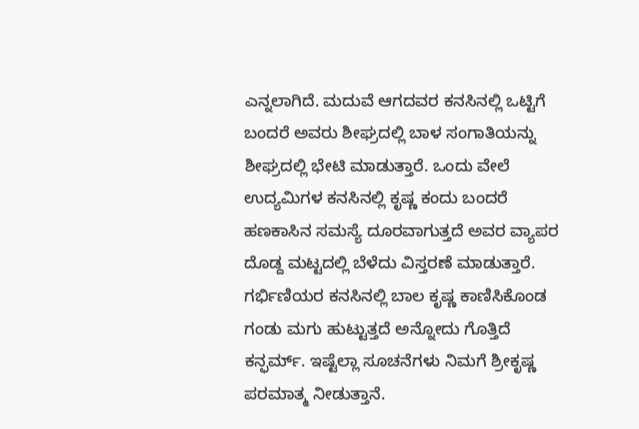ಎನ್ನಲಾಗಿದೆ. ಮದುವೆ ಆಗದವರ ಕನಸಿನಲ್ಲಿ ಒಟ್ಟಿಗೆ ಬಂದರೆ ಅವರು ಶೀಘ್ರದಲ್ಲಿ ಬಾಳ ಸಂಗಾತಿಯನ್ನು ಶೀಘ್ರದಲ್ಲಿ ಭೇಟಿ ಮಾಡುತ್ತಾರೆ. ಒಂದು ವೇಲೆ ಉದ್ಯಮಿಗಳ ಕನಸಿನಲ್ಲಿ ಕೃಷ್ಣ ಕಂದು ಬಂದರೆ ಹಣಕಾಸಿನ ಸಮಸ್ಯೆ ದೂರವಾಗುತ್ತದೆ ಅವರ ವ್ಯಾಪರ ದೊಡ್ದ ಮಟ್ಟದಲ್ಲಿ ಬೆಳೆದು ವಿಸ್ತರಣೆ ಮಾಡುತ್ತಾರೆ. ಗರ್ಭಿಣಿಯರ ಕನಸಿನಲ್ಲಿ ಬಾಲ ಕೃಷ್ಣ ಕಾಣಿಸಿಕೊಂಡ ಗಂಡು ಮಗು ಹುಟ್ಟುತ್ತದೆ ಅನ್ನೋದು ಗೊತ್ತಿದೆ ಕನ್ಫರ್ಮ್. ಇಷ್ಟೆಲ್ಲಾ ಸೂಚನೆಗಳು ನಿಮಗೆ ಶ್ರೀಕೃಷ್ಣ ಪರಮಾತ್ಮ ನೀಡುತ್ತಾನೆ.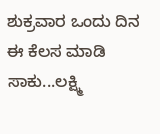ಶುಕ್ರವಾರ ಒಂದು ದಿನ ಈ ಕೆಲಸ ಮಾಡಿ ಸಾಕು...ಲಕ್ಷ್ಮಿ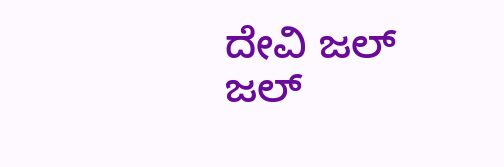ದೇವಿ ಜಲ್ ಜಲ್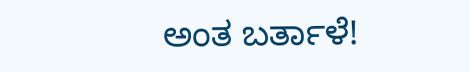ಅಂತ ಬರ್ತಾಳೆ!